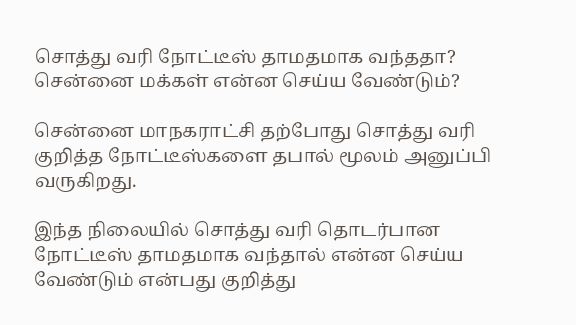சொத்து வரி நோட்டீஸ் தாமதமாக வந்ததா? சென்னை மக்கள் என்ன செய்ய வேண்டும்?

சென்னை மாநகராட்சி தற்போது சொத்து வரி குறித்த நோட்டீஸ்களை தபால் மூலம் அனுப்பி வருகிறது.

இந்த நிலையில் சொத்து வரி தொடர்பான நோட்டீஸ் தாமதமாக வந்தால் என்ன செய்ய வேண்டும் என்பது குறித்து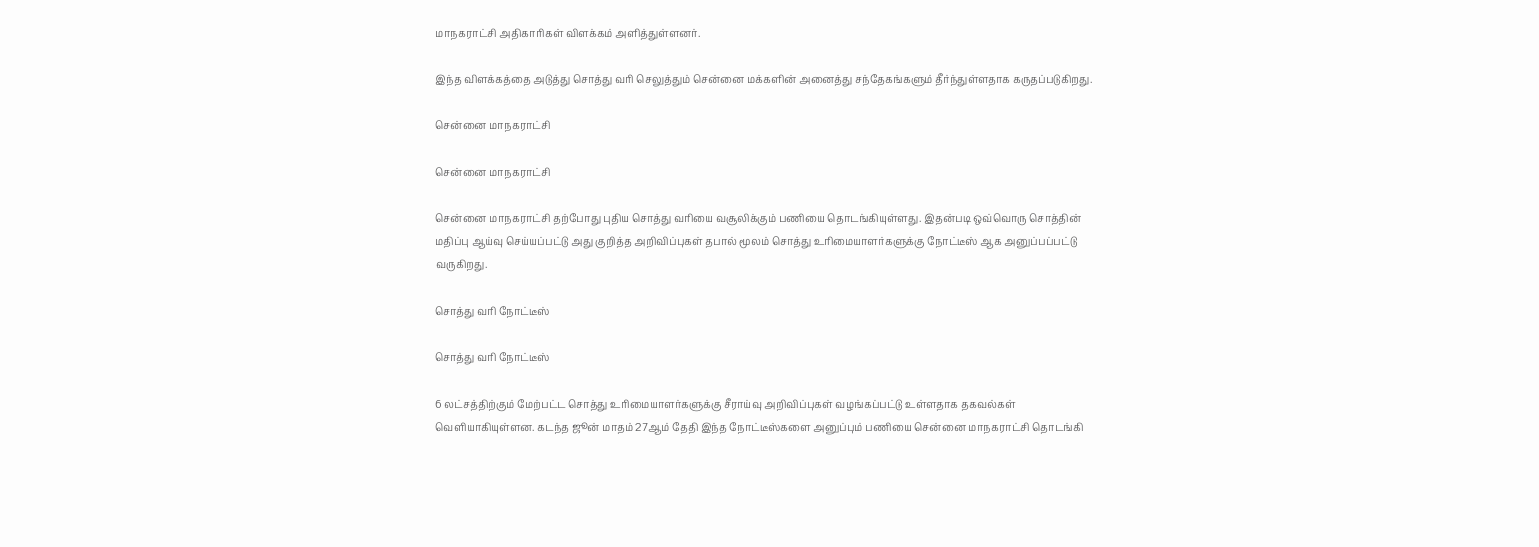மாநகராட்சி அதிகாரிகள் விளக்கம் அளித்துள்ளனர்.

இந்த விளக்கத்தை அடுத்து சொத்து வரி செலுத்தும் சென்னை மக்களின் அனைத்து சந்தேகங்களும் தீர்ந்துள்ளதாக கருதப்படுகிறது.

சென்னை மாநகராட்சி

சென்னை மாநகராட்சி

சென்னை மாநகராட்சி தற்போது புதிய சொத்து வரியை வசூலிக்கும் பணியை தொடங்கியுள்ளது. இதன்படி ஒவ்வொரு சொத்தின் மதிப்பு ஆய்வு செய்யப்பட்டு அது குறித்த அறிவிப்புகள் தபால் மூலம் சொத்து உரிமையாளர்களுக்கு நோட்டீஸ் ஆக அனுப்பப்பட்டு வருகிறது.

சொத்து வரி நோட்டீஸ்

சொத்து வரி நோட்டீஸ்

6 லட்சத்திற்கும் மேற்பட்ட சொத்து உரிமையாளர்களுக்கு சீராய்வு அறிவிப்புகள் வழங்கப்பட்டு உள்ளதாக தகவல்கள் வெளியாகியுள்ளன. கடந்த ஜூன் மாதம் 27ஆம் தேதி இந்த நோட்டீஸ்களை அனுப்பும் பணியை சென்னை மாநகராட்சி தொடங்கி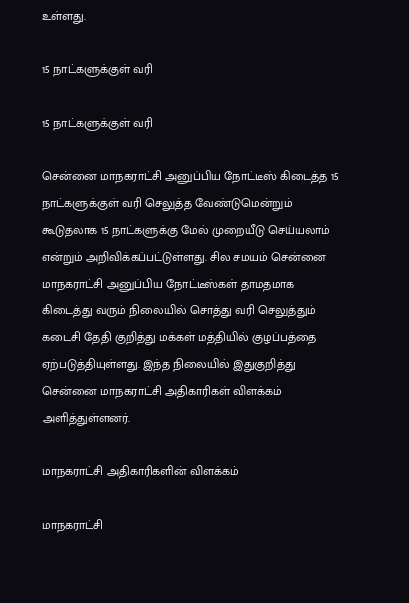உள்ளது.

15 நாட்களுக்குள் வரி

15 நாட்களுக்குள் வரி

சென்னை மாநகராட்சி அனுப்பிய நோட்டீஸ் கிடைத்த 15 நாட்களுக்குள் வரி செலுத்த வேண்டுமென்றும் கூடுதலாக 15 நாட்களுக்கு மேல் முறையீடு செய்யலாம் என்றும் அறிவிக்கப்பட்டுள்ளது. சில சமயம் சென்னை மாநகராட்சி அனுப்பிய நோட்டீஸ்கள் தாமதமாக கிடைத்து வரும் நிலையில் சொத்து வரி செலுத்தும் கடைசி தேதி குறித்து மக்கள் மத்தியில் குழப்பத்தை ஏற்படுத்தியுள்ளது. இந்த நிலையில் இதுகுறித்து சென்னை மாநகராட்சி அதிகாரிகள் விளக்கம் அளித்துள்ளனர்.

மாநகராட்சி அதிகாரிகளின் விளக்கம்

மாநகராட்சி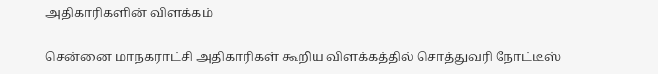அதிகாரிகளின் விளக்கம்

சென்னை மாநகராட்சி அதிகாரிகள் கூறிய விளக்கத்தில் சொத்துவரி நோட்டீஸ்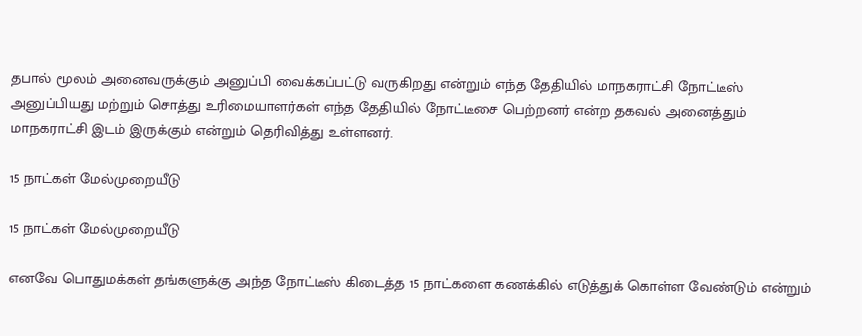தபால் மூலம் அனைவருக்கும் அனுப்பி வைக்கப்பட்டு வருகிறது என்றும் எந்த தேதியில் மாநகராட்சி நோட்டீஸ் அனுப்பியது மற்றும் சொத்து உரிமையாளர்கள் எந்த தேதியில் நோட்டீசை பெற்றனர் என்ற தகவல் அனைத்தும் மாநகராட்சி இடம் இருக்கும் என்றும் தெரிவித்து உள்ளனர்.

15 நாட்கள் மேல்முறையீடு

15 நாட்கள் மேல்முறையீடு

எனவே பொதுமக்கள் தங்களுக்கு அந்த நோட்டீஸ் கிடைத்த 15 நாட்களை கணக்கில் எடுத்துக் கொள்ள வேண்டும் என்றும்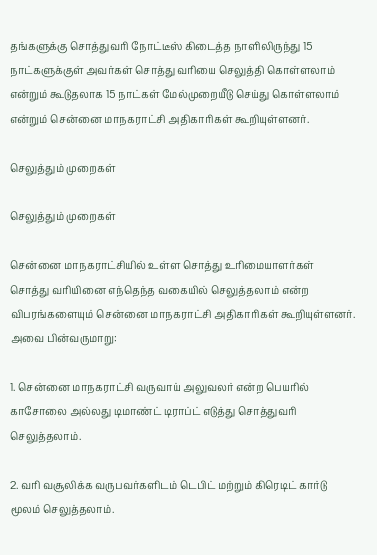தங்களுக்கு சொத்துவரி நோட்டீஸ் கிடைத்த நாளிலிருந்து 15 நாட்களுக்குள் அவர்கள் சொத்து வரியை செலுத்தி கொள்ளலாம் என்றும் கூடுதலாக 15 நாட்கள் மேல்முறையீடு செய்து கொள்ளலாம் என்றும் சென்னை மாநகராட்சி அதிகாரிகள் கூறியுள்ளனர்.

செலுத்தும் முறைகள்

செலுத்தும் முறைகள்

சென்னை மாநகராட்சியில் உள்ள சொத்து உரிமையாளர்கள் சொத்து வரியினை எந்தெந்த வகையில் செலுத்தலாம் என்ற விபரங்களையும் சென்னை மாநகராட்சி அதிகாரிகள் கூறியுள்ளனர். அவை பின்வருமாறு:

1. சென்னை மாநகராட்சி வருவாய் அலுவலர் என்ற பெயரில் காசோலை அல்லது டிமாண்ட் டிராப்ட் எடுத்து சொத்துவரி செலுத்தலாம்.

2. வரி வசூலிக்க வருபவர்களிடம் டெபிட் மற்றும் கிரெடிட் கார்டு மூலம் செலுத்தலாம்.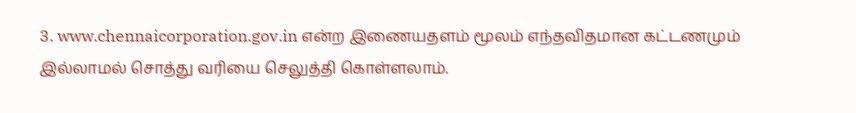3. www.chennaicorporation.gov.in என்ற இணையதளம் மூலம் எந்தவிதமான கட்டணமும் இல்லாமல் சொத்து வரியை செலுத்தி கொள்ளலாம்.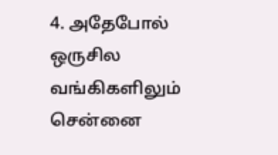4. அதேபோல் ஒருசில வங்கிகளிலும் சென்னை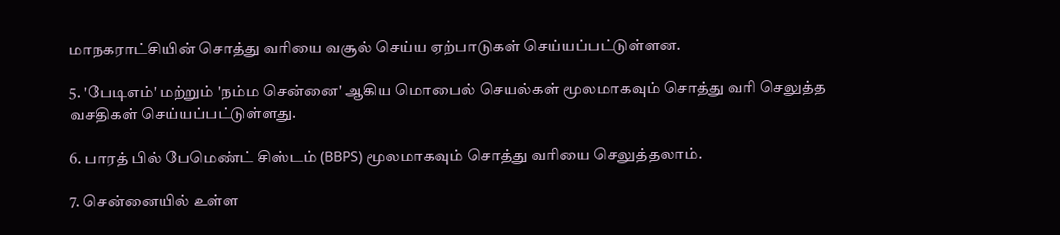மாநகராட்சியின் சொத்து வரியை வசூல் செய்ய ஏற்பாடுகள் செய்யப்பட்டுள்ளன.

5. 'பேடிஎம்' மற்றும் 'நம்ம சென்னை' ஆகிய மொபைல் செயல்கள் மூலமாகவும் சொத்து வரி செலுத்த வசதிகள் செய்யப்பட்டுள்ளது.

6. பாரத் பில் பேமெண்ட் சிஸ்டம் (BBPS) மூலமாகவும் சொத்து வரியை செலுத்தலாம்.

7. சென்னையில் உள்ள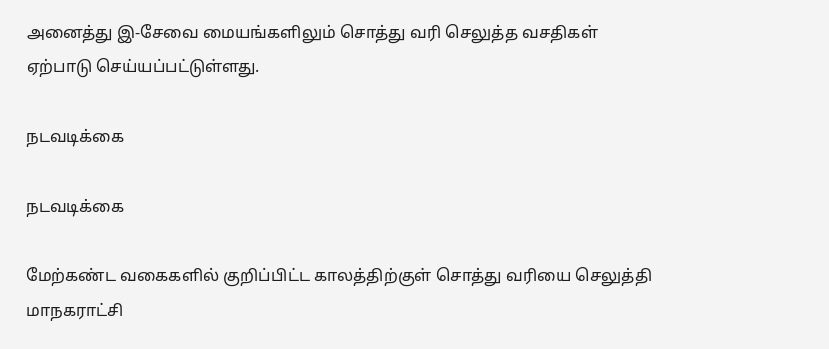அனைத்து இ-சேவை மையங்களிலும் சொத்து வரி செலுத்த வசதிகள் ஏற்பாடு செய்யப்பட்டுள்ளது.

நடவடிக்கை

நடவடிக்கை

மேற்கண்ட வகைகளில் குறிப்பிட்ட காலத்திற்குள் சொத்து வரியை செலுத்தி மாநகராட்சி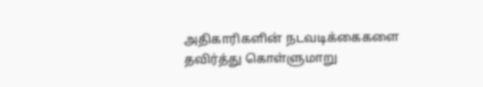அதிகாரிகளின் நடவடிக்கைகளை தவிர்த்து கொள்ளுமாறு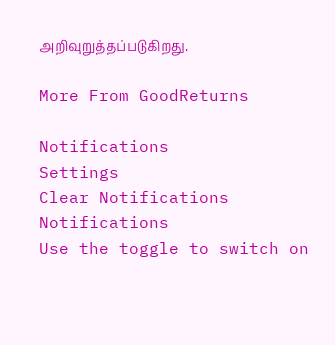அறிவுறுத்தப்படுகிறது.

More From GoodReturns

Notifications
Settings
Clear Notifications
Notifications
Use the toggle to switch on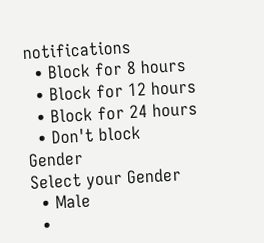notifications
  • Block for 8 hours
  • Block for 12 hours
  • Block for 24 hours
  • Don't block
Gender
Select your Gender
  • Male
  •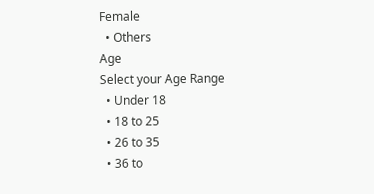Female
  • Others
Age
Select your Age Range
  • Under 18
  • 18 to 25
  • 26 to 35
  • 36 to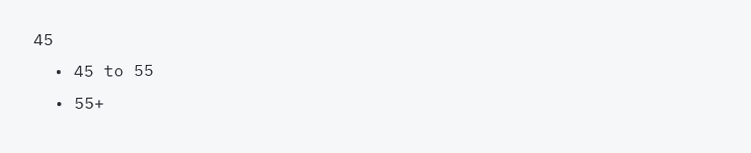45
  • 45 to 55
  • 55+